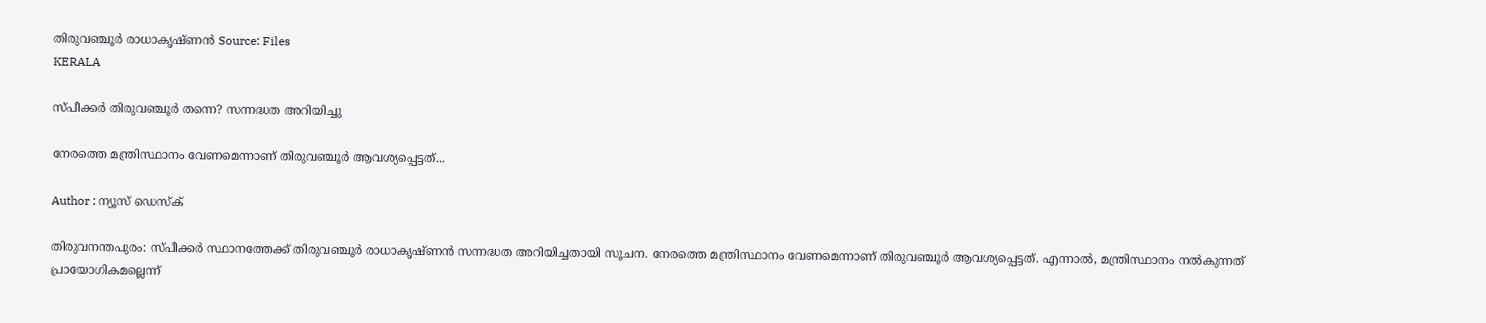തിരുവഞ്ചൂർ രാധാകൃഷ്ണൻ Source: Files
KERALA

സ്പീക്കർ തിരുവഞ്ചൂർ തന്നെ? സന്നദ്ധത അറിയിച്ചു

നേരത്തെ മന്ത്രിസ്ഥാനം വേണമെന്നാണ് തിരുവഞ്ചൂർ ആവശ്യപ്പെട്ടത്...

Author : ന്യൂസ് ഡെസ്ക്

തിരുവനന്തപുരം: സ്പീക്കർ സ്ഥാനത്തേക്ക് തിരുവഞ്ചൂർ രാധാകൃഷ്ണൻ സന്നദ്ധത അറിയിച്ചതായി സൂചന. നേരത്തെ മന്ത്രിസ്ഥാനം വേണമെന്നാണ് തിരുവഞ്ചൂർ ആവശ്യപ്പെട്ടത്. എന്നാൽ, മന്ത്രിസ്ഥാനം നൽകുന്നത് പ്രായോഗികമല്ലെന്ന്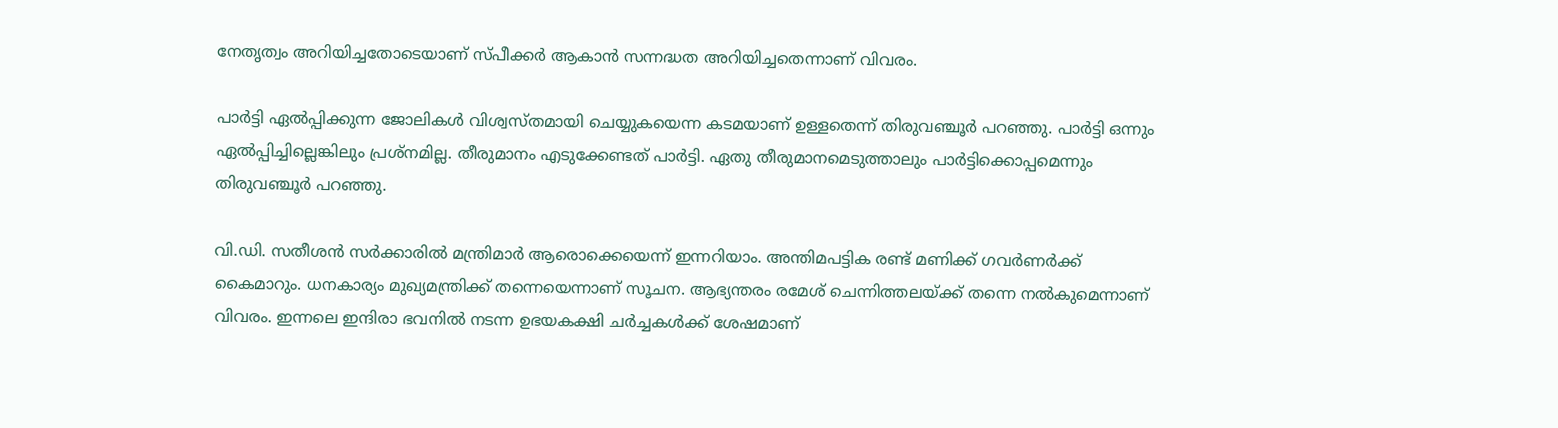നേതൃത്വം അറിയിച്ചതോടെയാണ് സ്പീക്കർ ആകാൻ സന്നദ്ധത അറിയിച്ചതെന്നാണ് വിവരം.

പാർട്ടി ഏൽപ്പിക്കുന്ന ജോലികൾ വിശ്വസ്തമായി ചെയ്യുകയെന്ന കടമയാണ് ഉള്ളതെന്ന് തിരുവഞ്ചൂർ പറഞ്ഞു. പാർട്ടി ഒന്നും ഏൽപ്പിച്ചില്ലെങ്കിലും പ്രശ്നമില്ല. തീരുമാനം എടുക്കേണ്ടത് പാർട്ടി. ഏതു തീരുമാനമെടുത്താലും പാർട്ടിക്കൊപ്പമെന്നും തിരുവഞ്ചൂർ പറഞ്ഞു.

വി.ഡി. സതീശൻ സർക്കാരിൽ മന്ത്രിമാർ ആരൊക്കെയെന്ന് ഇന്നറിയാം. അന്തിമപട്ടിക രണ്ട് മണിക്ക് ഗവർണർക്ക് കൈമാറും. ധനകാര്യം മുഖ്യമന്ത്രിക്ക് തന്നെയെന്നാണ് സൂചന. ആഭ്യന്തരം രമേശ് ചെന്നിത്തലയ്ക്ക് തന്നെ നൽകുമെന്നാണ് വിവരം. ഇന്നലെ ഇന്ദിരാ ഭവനിൽ നടന്ന ഉഭയകക്ഷി ചർച്ചകൾക്ക് ശേഷമാണ്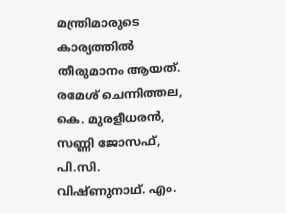മന്ത്രിമാരുടെ കാര്യത്തിൽ തീരുമാനം ആയത്. രമേശ് ചെന്നിത്തല, കെ. മുരളീധരൻ, സണ്ണി ജോസഫ്, പി.സി. വിഷ്ണുനാഥ്. എം.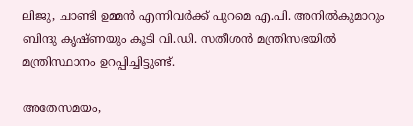ലിജു, ചാണ്ടി ഉമ്മൻ എന്നിവർക്ക് പുറമെ എ.പി. അനിൽകുമാറും ബിന്ദു കൃഷ്ണയും കൂടി വി.ഡി. സതീശൻ മന്ത്രിസഭയിൽ മന്ത്രിസ്ഥാനം ഉറപ്പിച്ചിട്ടുണ്ട്.

അതേസമയം,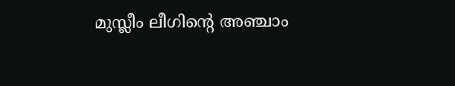മുസ്ലീം ലീഗിൻ്റെ അഞ്ചാം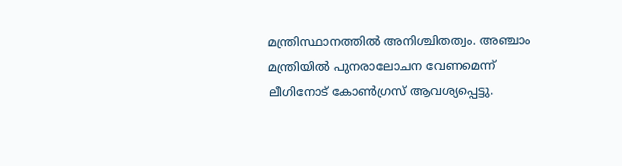മന്ത്രിസ്ഥാനത്തിൽ അനിശ്ചിതത്വം. അഞ്ചാം മന്ത്രിയിൽ പുനരാലോചന വേണമെന്ന് ലീഗിനോട് കോൺഗ്രസ് ആവശ്യപ്പെട്ടു.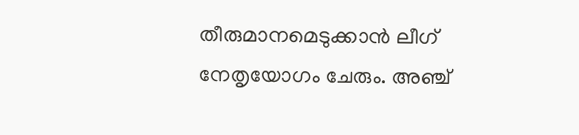തീരുമാനമെടുക്കാൻ ലീഗ് നേതൃയോഗം ചേരും. അഞ്ച്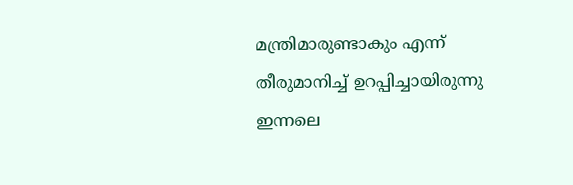മന്ത്രിമാരുണ്ടാകും എന്ന് തീരുമാനിച്ച് ഉറപ്പിച്ചായിരുന്നു ഇന്നലെ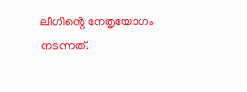ലീഗിൻ്റെ നേതൃയോഗം നടന്നത്.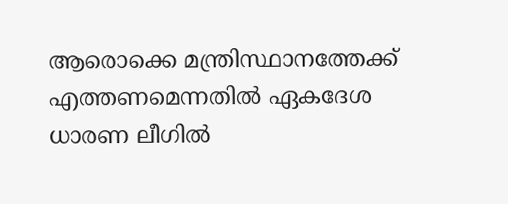ആരൊക്കെ മന്ത്രിസ്ഥാനത്തേക്ക് എത്തണമെന്നതിൽ ഏകദേശ ധാരണ ലീഗിൽ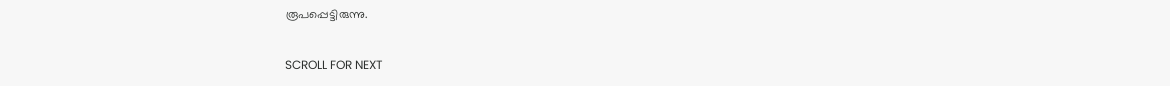രൂപപ്പെട്ടിരുന്നു.

SCROLL FOR NEXT